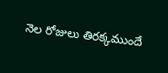నెల రోజులు తిరక్కముందే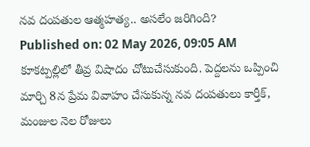నవ దంపతుల ఆత్మహత్య.. అసలేం జరిగింది?
Published on: 02 May 2026, 09:05 AM
కూకట్పల్లిలో తీవ్ర విషాదం చోటుచేసుకుంది. పెద్దలను ఒప్పించి మార్చి 8న ప్రేమ వివాహం చేసుకున్న నవ దంపతులు కార్తీక్, మంజుల నెల రోజులు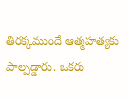తిరక్కముందే ఆత్మహత్యకు పాల్పడ్డారు. ఒకరు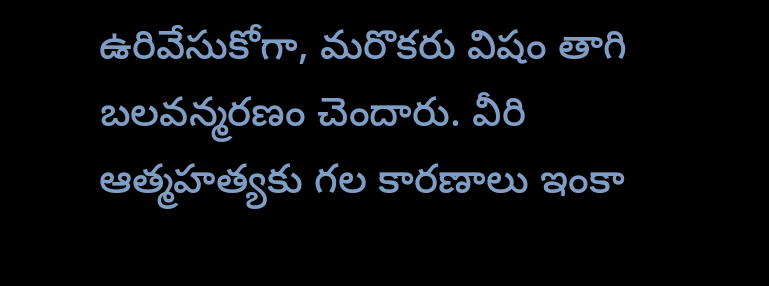ఉరివేసుకోగా, మరొకరు విషం తాగి బలవన్మరణం చెందారు. వీరి ఆత్మహత్యకు గల కారణాలు ఇంకా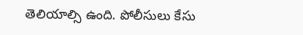తెలియాల్సి ఉంది. పోలీసులు కేసు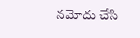నమోదు చేసి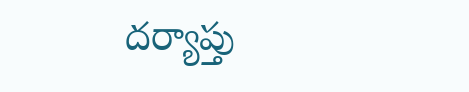దర్యాప్తు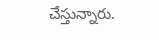చేస్తున్నారు.